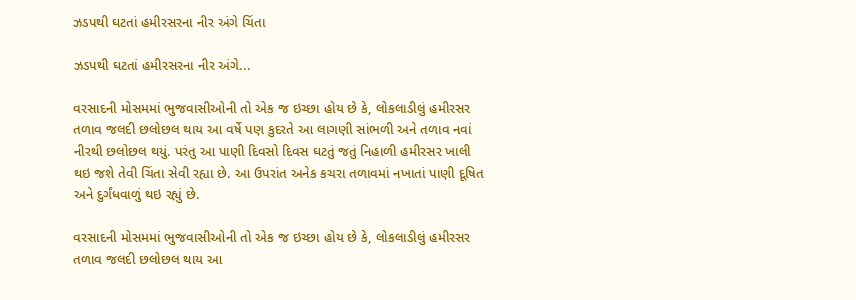ઝડપથી ઘટતાં હમીરસરના નીર અંગે ચિંતા

ઝડપથી ઘટતાં હમીરસરના નીર અંગે...

વરસાદની મોસમમાં ભુજવાસીઓની તો એક જ ઇચ્છા હોય છે કે, લોકલાડીલું હમીરસર તળાવ જલદી છલોછલ થાય આ વર્ષે પણ કુદરતે આ લાગણી સાંભળી અને તળાવ નવાં નીરથી છલોછલ થયું. પરંતુ આ પાણી દિવસો દિવસ ઘટતું જતું નિહાળી હમીરસર ખાલી થઇ જશે તેવી ચિંતા સેવી રહ્યા છે. આ ઉપરાંત અનેક કચરા તળાવમાં નખાતાં પાણી દૂષિત અને દુર્ગંધવાળું થઇ રહ્યું છે.

વરસાદની મોસમમાં ભુજવાસીઓની તો એક જ ઇચ્છા હોય છે કે, લોકલાડીલું હમીરસર તળાવ જલદી છલોછલ થાય આ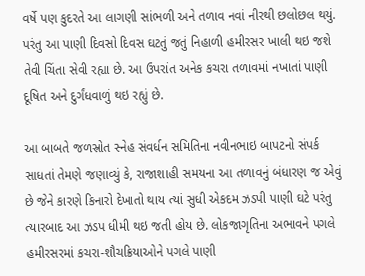વર્ષે પણ કુદરતે આ લાગણી સાંભળી અને તળાવ નવાં નીરથી છલોછલ થયું. પરંતુ આ પાણી દિવસો દિવસ ઘટતું જતું નિહાળી હમીરસર ખાલી થઇ જશે તેવી ચિંતા સેવી રહ્યા છે. આ ઉપરાંત અનેક કચરા તળાવમાં નખાતાં પાણી દૂષિત અને દુર્ગંધવાળું થઇ રહ્યું છે.

આ બાબતે જળસ્રોત સ્નેહ સંવર્ધન સમિતિના નવીનભાઇ બાપટનો સંપર્ક સાધતાં તેમણે જણાવ્યું કે, રાજાશાહી સમયના આ તળાવનું બંધારણ જ એવું છે જેને કારણે કિનારો દેખાતો થાય ત્યાં સુધી એકદમ ઝડપી પાણી ઘટે પરંતુ ત્યારબાદ આ ઝડપ ધીમી થઇ જતી હોય છે. લોકજાગૃતિના અભાવને પગલે હમીરસરમાં કચરા-શૌચક્રિયાઓને પગલે પાણી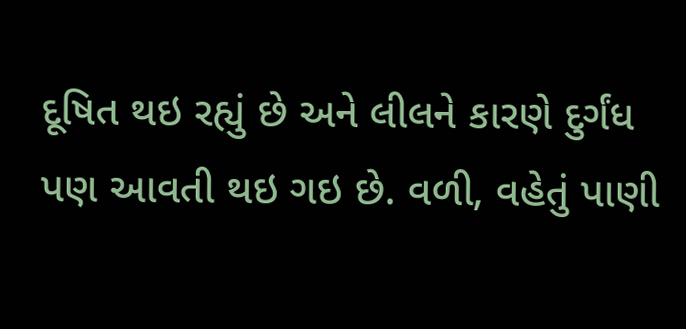દૂષિત થઇ રહ્યું છે અને લીલને કારણે દુર્ગંધ પણ આવતી થઇ ગઇ છે. વળી, વહેતું પાણી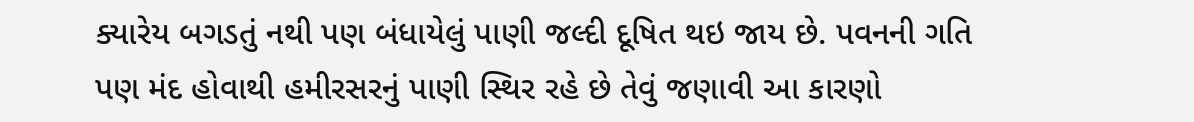ક્યારેય બગડતું નથી પણ બંધાયેલું પાણી જલ્દી દૂષિત થઇ જાય છે. પવનની ગતિ પણ મંદ હોવાથી હમીરસરનું પાણી સ્થિર રહે છે તેવું જણાવી આ કારણો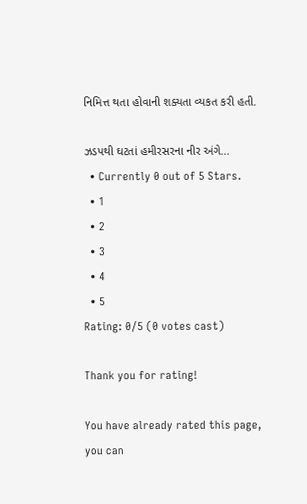નિમિત્ત થતા હોવાની શક્યતા વ્યકત કરી હતી.

ઝડપથી ઘટતાં હમીરસરના નીર અંગે...
  • Currently 0 out of 5 Stars.
  • 1
  • 2
  • 3
  • 4
  • 5
Rating: 0/5 (0 votes cast)

Thank you for rating!

You have already rated this page, you can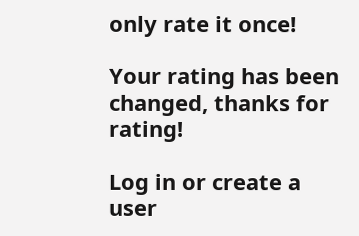only rate it once!

Your rating has been changed, thanks for rating!

Log in or create a user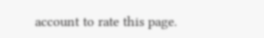account to rate this page.